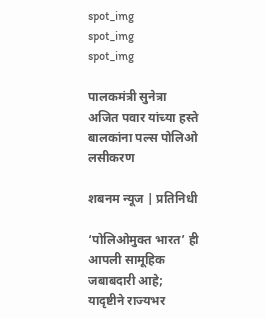spot_img
spot_img
spot_img

पालकमंत्री सुनेत्रा अजित पवार यांच्या हस्ते बालकांना पल्स पोलिओ लसीकरण

शबनम न्यूज | प्रतिनिधी

‘पोलिओमुक्त भारत’ ही आपली सामूहिक जबाबदारी आहे; यादृष्टीने राज्यभर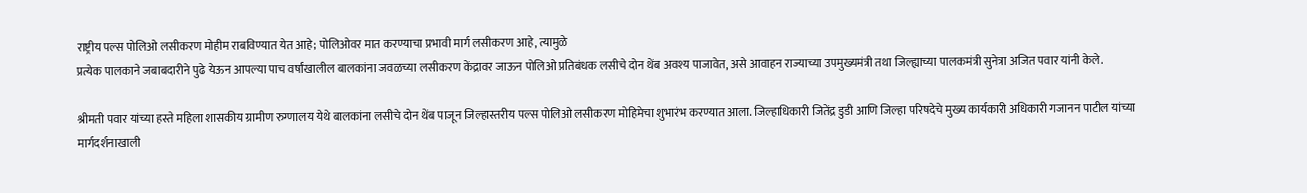राष्ट्रीय पल्स पोलिओ लसीकरण मोहीम राबविण्यात येत आहे; पोलिओवर मात करण्याचा प्रभावी मार्ग लसीकरण आहे, त्यामुळे
प्रत्येक पालकाने जबाबदारीने पुढे येऊन आपल्या पाच वर्षांखालील बालकांना जवळच्या लसीकरण केंद्रावर जाऊन पोलिओ प्रतिबंधक लसीचे दोन थेंब अवश्य पाजावेत, असे आवाहन राज्याच्या उपमुख्यमंत्री तथा जिल्ह्याच्या पालकमंत्री सुनेत्रा अजित पवार यांनी केले.

श्रीमती पवार यांच्या हस्ते महिला शासकीय ग्रामीण रुग्णालय येथे बालकांना लसीचे दोन थेंब पाजून जिल्हास्तरीय पल्स पोलिओ लसीकरण मोहिमेचा शुभारंभ करण्यात आला. जिल्हाधिकारी जितेंद्र डुडी आणि जिल्हा परिषदेचे मुख्य कार्यकारी अधिकारी गजानन पाटील यांच्या मार्गदर्शनाखाली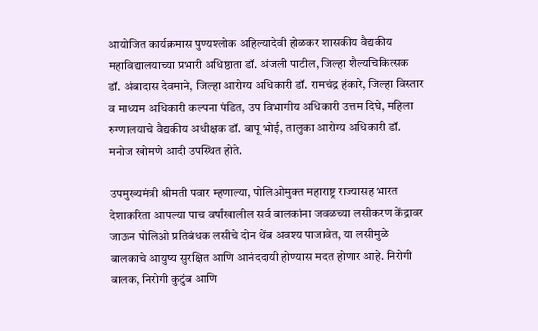आयोजित कार्यक्रमास पुण्यश्लोक अहिल्यादेवी होळकर शासकीय वैद्यकीय महाविद्यालयाच्या प्रभारी अधिष्ठाता डॉ. अंजली पाटील, जिल्हा शैल्यचिकित्सक डॉ. अंबादास देवमाने, जिल्हा आरोग्य अधिकारी डॉ. रामचंद्र हंकारे, जिल्हा विस्तार व माध्यम अधिकारी कल्पना पंडित, उप विभागीय अधिकारी उत्तम दिघे, महिला रुग्णालयाचे वैद्यकीय अधीक्षक डॉ. बापू भोई, तालुका आरोग्य अधिकारी डॉ. मनोज खोमणे आदी उपस्थित होते.

उपमुख्यमंत्री श्रीमती पवार म्हणाल्या, पोलिओमुक्त महाराष्ट्र राज्यासह भारत देशाकरिता आपल्या पाच वर्षांखालील सर्व बालकांना जवळच्या लसीकरण केंद्रावर जाऊन पोलिओ प्रतिबंधक लसीचे दोन थेंब अवश्य पाजावेत, या लसीमुळे बालकाचे आयुष्य सुरक्षित आणि आनंददायी होण्यास मदत होणार आहे. निरोगी बालक, निरोगी कुटुंब आणि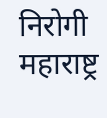निरोगी महाराष्ट्र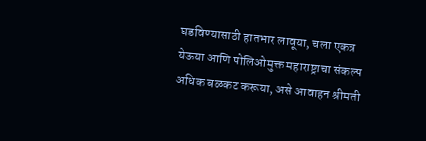घडविण्यासाठी हातभार लावूया, चला एकत्र येऊया आणि पोलिओमुक्त महाराष्ट्राचा संकल्प अधिक बळकट करूया, असे आवाहन श्रीमती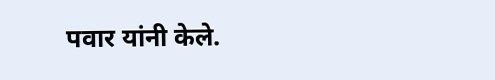पवार यांनी केले.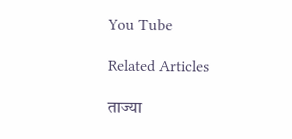You Tube

Related Articles

ताज्या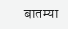बातम्या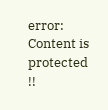error: Content is protected !!